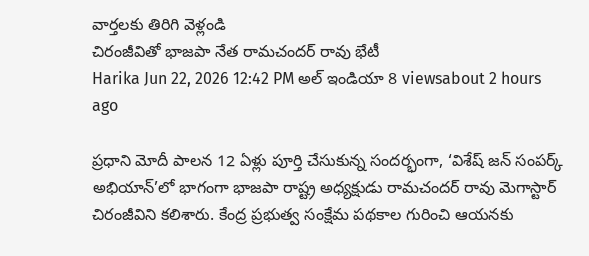వార్తలకు తిరిగి వెళ్లండి
చిరంజీవితో భాజపా నేత రామచందర్ రావు భేటీ
Harika Jun 22, 2026 12:42 PM అల్ ఇండియా 8 viewsabout 2 hours ago

ప్రధాని మోదీ పాలన 12 ఏళ్లు పూర్తి చేసుకున్న సందర్భంగా, ‘విశేష్ జన్ సంపర్క్ అభియాన్’లో భాగంగా భాజపా రాష్ట్ర అధ్యక్షుడు రామచందర్ రావు మెగాస్టార్ చిరంజీవిని కలిశారు. కేంద్ర ప్రభుత్వ సంక్షేమ పథకాల గురించి ఆయనకు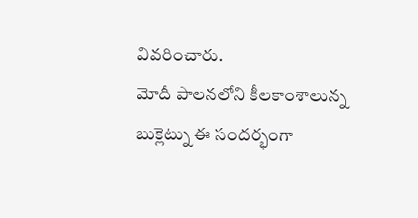వివరించారు.
మోదీ పాలనలోని కీలకాంశాలున్న బుక్లెట్ను ఈ సందర్భంగా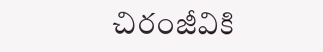చిరంజీవికి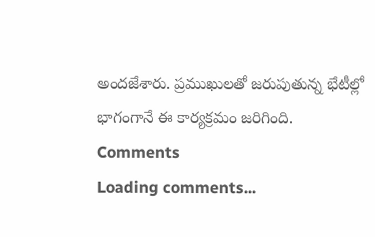అందజేశారు. ప్రముఖులతో జరుపుతున్న భేటీల్లో భాగంగానే ఈ కార్యక్రమం జరిగింది.
Comments
Loading comments...